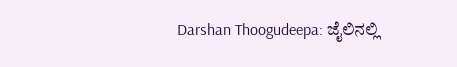Darshan Thoogudeepa: ಜೈಲಿನಲ್ಲಿ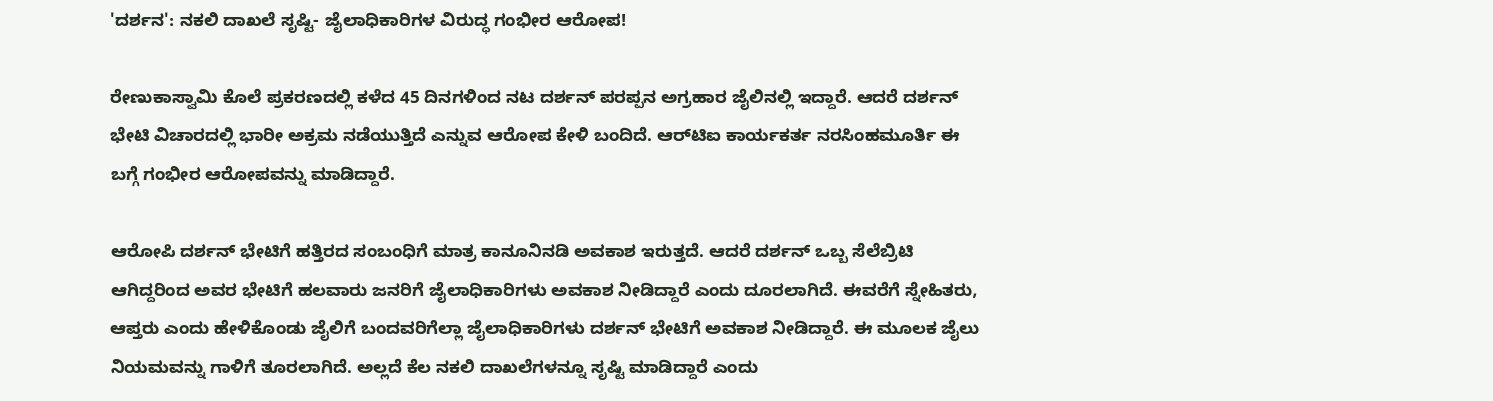'ದರ್ಶನ': ನಕಲಿ ದಾಖಲೆ ಸೃಷ್ಟಿ- ಜೈಲಾಧಿಕಾರಿಗಳ ವಿರುದ್ಧ ಗಂಭೀರ ಆರೋಪ!

ರೇಣುಕಾಸ್ವಾಮಿ ಕೊಲೆ ಪ್ರಕರಣದಲ್ಲಿ ಕಳೆದ 45 ದಿನಗಳಿಂದ ನಟ ದರ್ಶನ್ ಪರಪ್ಪನ ಅಗ್ರಹಾರ ಜೈಲಿನಲ್ಲಿ ಇದ್ದಾರೆ. ಆದರೆ ದರ್ಶನ್ ಭೇಟಿ ವಿಚಾರದಲ್ಲಿ ಭಾರೀ ಅಕ್ರಮ ನಡೆಯುತ್ತಿದೆ ಎನ್ನುವ ಆರೋಪ ಕೇಳಿ ಬಂದಿದೆ. ಆರ್‌ಟಿಐ ಕಾರ್ಯಕರ್ತ ನರಸಿಂಹಮೂರ್ತಿ ಈ ಬಗ್ಗೆ ಗಂಭೀರ ಆರೋಪವನ್ನು ಮಾಡಿದ್ದಾರೆ.

ಆರೋಪಿ ದರ್ಶನ್ ಭೇಟಿಗೆ ಹತ್ತಿರದ ಸಂಬಂಧಿಗೆ ಮಾತ್ರ ಕಾನೂನಿನಡಿ ಅವಕಾಶ ಇರುತ್ತದೆ. ಆದರೆ ದರ್ಶನ್ ಒಬ್ಬ ಸೆಲೆಬ್ರಿಟಿ ಆಗಿದ್ದರಿಂದ ಅವರ ಭೇಟಿಗೆ ಹಲವಾರು ಜನರಿಗೆ ಜೈಲಾಧಿಕಾರಿಗಳು ಅವಕಾಶ ನೀಡಿದ್ದಾರೆ ಎಂದು ದೂರಲಾಗಿದೆ. ಈವರೆಗೆ ಸ್ನೇಹಿತರು, ಆಪ್ತರು ಎಂದು ಹೇಳಿಕೊಂಡು ಜೈಲಿಗೆ ಬಂದವರಿಗೆಲ್ಲಾ ಜೈಲಾಧಿಕಾರಿಗಳು ದರ್ಶನ್ ಭೇಟಿಗೆ ಅವಕಾಶ ನೀಡಿದ್ದಾರೆ. ಈ ಮೂಲಕ ಜೈಲು ನಿಯಮವನ್ನು ಗಾಳಿಗೆ ತೂರಲಾಗಿದೆ. ಅಲ್ಲದೆ ಕೆಲ ನಕಲಿ ದಾಖಲೆಗಳನ್ನೂ ಸೃಷ್ಟಿ ಮಾಡಿದ್ದಾರೆ ಎಂದು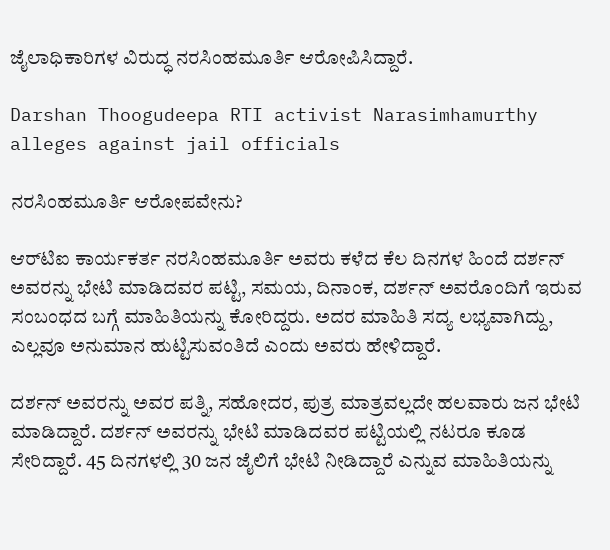ಜೈಲಾಧಿಕಾರಿಗಳ ವಿರುದ್ಧ ನರಸಿಂಹಮೂರ್ತಿ ಆರೋಪಿಸಿದ್ದಾರೆ.

Darshan Thoogudeepa RTI activist Narasimhamurthy alleges against jail officials

ನರಸಿಂಹಮೂರ್ತಿ ಆರೋಪವೇನು?

ಆರ್‌ಟಿಐ ಕಾರ್ಯಕರ್ತ ನರಸಿಂಹಮೂರ್ತಿ ಅವರು ಕಳೆದ ಕೆಲ ದಿನಗಳ ಹಿಂದೆ ದರ್ಶನ್ ಅವರನ್ನು ಭೇಟಿ ಮಾಡಿದವರ ಪಟ್ಟಿ, ಸಮಯ, ದಿನಾಂಕ, ದರ್ಶನ್ ಅವರೊಂದಿಗೆ ಇರುವ ಸಂಬಂಧದ ಬಗ್ಗೆ ಮಾಹಿತಿಯನ್ನು ಕೋರಿದ್ದರು. ಅದರ ಮಾಹಿತಿ ಸದ್ಯ ಲಭ್ಯವಾಗಿದ್ದು, ಎಲ್ಲವೂ ಅನುಮಾನ ಹುಟ್ಟಿಸುವಂತಿದೆ ಎಂದು ಅವರು ಹೇಳಿದ್ದಾರೆ.

ದರ್ಶನ್ ಅವರನ್ನು ಅವರ ಪತ್ನಿ, ಸಹೋದರ, ಪುತ್ರ ಮಾತ್ರವಲ್ಲದೇ ಹಲವಾರು ಜನ ಭೇಟಿ ಮಾಡಿದ್ದಾರೆ. ದರ್ಶನ್ ಅವರನ್ನು ಭೇಟಿ ಮಾಡಿದವರ ಪಟ್ಟಿಯಲ್ಲಿ ನಟರೂ ಕೂಡ ಸೇರಿದ್ದಾರೆ. 45 ದಿನಗಳಲ್ಲಿ 30 ಜನ ಜೈಲಿಗೆ ಭೇಟಿ ನೀಡಿದ್ದಾರೆ ಎನ್ನುವ ಮಾಹಿತಿಯನ್ನು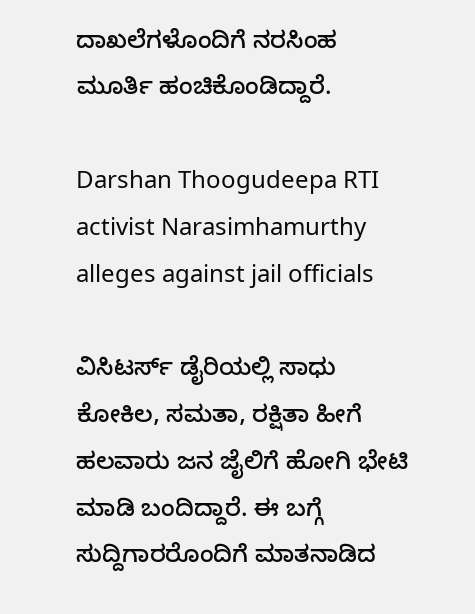ದಾಖಲೆಗಳೊಂದಿಗೆ ನರಸಿಂಹ ಮೂರ್ತಿ ಹಂಚಿಕೊಂಡಿದ್ದಾರೆ.

Darshan Thoogudeepa RTI activist Narasimhamurthy alleges against jail officials

ವಿಸಿಟರ್ಸ್ ಡೈರಿಯಲ್ಲಿ ಸಾಧು ಕೋಕಿಲ, ಸಮತಾ, ರಕ್ಷಿತಾ ಹೀಗೆ ಹಲವಾರು ಜನ ಜೈಲಿಗೆ ಹೋಗಿ ಭೇಟಿ ಮಾಡಿ ಬಂದಿದ್ದಾರೆ. ಈ ಬಗ್ಗೆ ಸುದ್ದಿಗಾರರೊಂದಿಗೆ ಮಾತನಾಡಿದ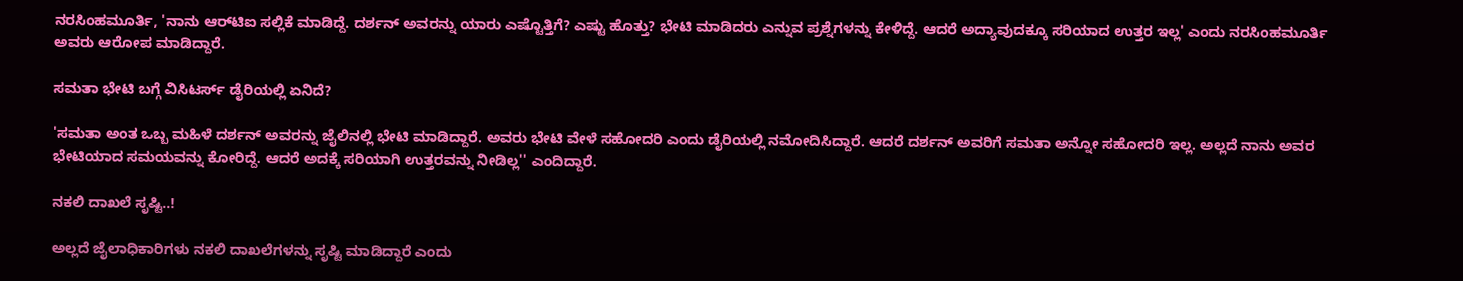ನರಸಿಂಹಮೂರ್ತಿ, 'ನಾನು ಆರ್‌ಟಿಐ ಸಲ್ಲಿಕೆ ಮಾಡಿದ್ದೆ. ದರ್ಶನ್ ಅವರನ್ನು ಯಾರು ಎಷ್ಟೊತ್ತಿಗೆ? ಎಷ್ಟು ಹೊತ್ತು? ಭೇಟಿ ಮಾಡಿದರು ಎನ್ನುವ ಪ್ರಶ್ನೆಗಳನ್ನು ಕೇಳಿದ್ದೆ. ಆದರೆ ಅದ್ಯಾವುದಕ್ಕೂ ಸರಿಯಾದ ಉತ್ತರ ಇಲ್ಲ' ಎಂದು ನರಸಿಂಹಮೂರ್ತಿ ಅವರು ಆರೋಪ ಮಾಡಿದ್ದಾರೆ.

ಸಮತಾ ಭೇಟಿ ಬಗ್ಗೆ ವಿಸಿಟರ್ಸ್ ಡೈರಿಯಲ್ಲಿ ಏನಿದೆ?

'ಸಮತಾ ಅಂತ ಒಬ್ಬ ಮಹಿಳೆ ದರ್ಶನ್ ಅವರನ್ನು ಜೈಲಿನಲ್ಲಿ ಭೇಟಿ ಮಾಡಿದ್ದಾರೆ. ಅವರು ಭೇಟಿ ವೇಳೆ ಸಹೋದರಿ ಎಂದು ಡೈರಿಯಲ್ಲಿ ನಮೋದಿಸಿದ್ದಾರೆ. ಆದರೆ ದರ್ಶನ್ ಅವರಿಗೆ ಸಮತಾ ಅನ್ನೋ ಸಹೋದರಿ ಇಲ್ಲ. ಅಲ್ಲದೆ ನಾನು ಅವರ ಭೇಟಿಯಾದ ಸಮಯವನ್ನು ಕೋರಿದ್ದೆ. ಆದರೆ ಅದಕ್ಕೆ ಸರಿಯಾಗಿ ಉತ್ತರವನ್ನು ನೀಡಿಲ್ಲ'' ಎಂದಿದ್ದಾರೆ.

ನಕಲಿ ದಾಖಲೆ ಸೃಷ್ಟಿ..!

ಅಲ್ಲದೆ ಜೈಲಾಧಿಕಾರಿಗಳು ನಕಲಿ ದಾಖಲೆಗಳನ್ನು ಸೃಷ್ಟಿ ಮಾಡಿದ್ದಾರೆ ಎಂದು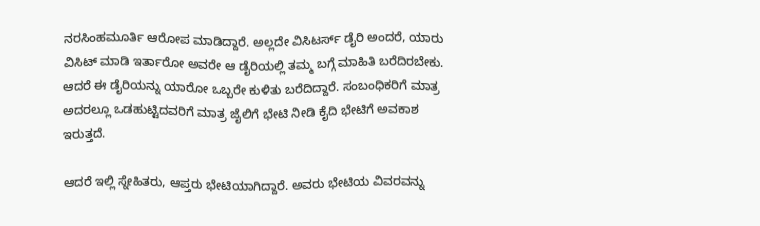ನರಸಿಂಹಮೂರ್ತಿ ಆರೋಪ ಮಾಡಿದ್ದಾರೆ. ಅಲ್ಲದೇ ವಿಸಿಟರ್ಸ್ ಡೈರಿ ಅಂದರೆ, ಯಾರು ವಿಸಿಟ್ ಮಾಡಿ ಇರ್ತಾರೋ ಅವರೇ ಆ ಡೈರಿಯಲ್ಲಿ ತಮ್ಮ ಬಗ್ಗೆ ಮಾಹಿತಿ ಬರೆದಿರಬೇಕು. ಆದರೆ ಈ ಡೈರಿಯನ್ನು ಯಾರೋ ಒಬ್ಬರೇ ಕುಳಿತು ಬರೆದಿದ್ದಾರೆ. ಸಂಬಂಧಿಕರಿಗೆ ಮಾತ್ರ ಅದರಲ್ಲೂ ಒಡಹುಟ್ಟಿದವರಿಗೆ ಮಾತ್ರ ಜೈಲಿಗೆ ಭೇಟಿ ನೀಡಿ ಕೈದಿ ಭೇಟಿಗೆ ಅವಕಾಶ ಇರುತ್ತದೆ.

ಆದರೆ ಇಲ್ಲಿ ಸ್ನೇಹಿತರು, ಆಪ್ತರು ಭೇಟಿಯಾಗಿದ್ದಾರೆ. ಅವರು ಭೇಟಿಯ ವಿವರವನ್ನು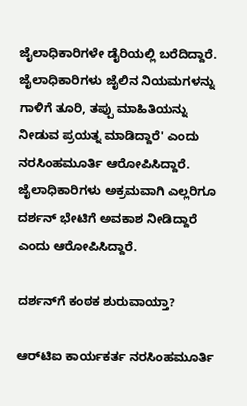ಜೈಲಾಧಿಕಾರಿಗಳೇ ಡೈರಿಯಲ್ಲಿ ಬರೆದಿದ್ದಾರೆ. ಜೈಲಾಧಿಕಾರಿಗಳು ಜೈಲಿನ ನಿಯಮಗಳನ್ನು ಗಾಳಿಗೆ ತೂರಿ, ತಪ್ಪು ಮಾಹಿತಿಯನ್ನು ನೀಡುವ ಪ್ರಯತ್ನ ಮಾಡಿದ್ದಾರೆ' ಎಂದು ನರಸಿಂಹಮೂರ್ತಿ ಆರೋಪಿಸಿದ್ದಾರೆ. ಜೈಲಾಧಿಕಾರಿಗಳು ಅಕ್ರಮವಾಗಿ ಎಲ್ಲರಿಗೂ ದರ್ಶನ್ ಭೇಟಿಗೆ ಅವಕಾಶ ನೀಡಿದ್ದಾರೆ ಎಂದು ಆರೋಪಿಸಿದ್ದಾರೆ.

ದರ್ಶನ್‌ಗೆ ಕಂಠಕ ಶುರುವಾಯ್ತಾ?

ಆರ್‌ಟಿಐ ಕಾರ್ಯಕರ್ತ ನರಸಿಂಹಮೂರ್ತಿ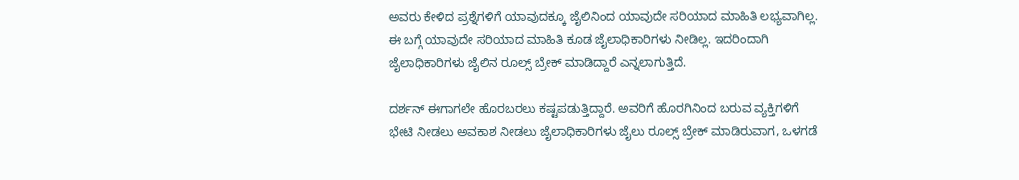ಅವರು ಕೇಳಿದ ಪ್ರಶ್ನೆಗಳಿಗೆ ಯಾವುದಕ್ಕೂ ಜೈಲಿನಿಂದ ಯಾವುದೇ ಸರಿಯಾದ ಮಾಹಿತಿ ಲಭ್ಯವಾಗಿಲ್ಲ. ಈ ಬಗ್ಗೆ ಯಾವುದೇ ಸರಿಯಾದ ಮಾಹಿತಿ ಕೂಡ ಜೈಲಾಧಿಕಾರಿಗಳು ನೀಡಿಲ್ಲ. ಇದರಿಂದಾಗಿ ಜೈಲಾಧಿಕಾರಿಗಳು ಜೈಲಿನ ರೂಲ್ಸ್ ಬ್ರೇಕ್ ಮಾಡಿದ್ದಾರೆ ಎನ್ನಲಾಗುತ್ತಿದೆ.

ದರ್ಶನ್ ಈಗಾಗಲೇ ಹೊರಬರಲು ಕಷ್ಟಪಡುತ್ತಿದ್ದಾರೆ. ಅವರಿಗೆ ಹೊರಗಿನಿಂದ ಬರುವ ವ್ಯಕ್ತಿಗಳಿಗೆ ಭೇಟಿ ನೀಡಲು ಅವಕಾಶ ನೀಡಲು ಜೈಲಾಧಿಕಾರಿಗಳು ಜೈಲು ರೂಲ್ಸ್ ಬ್ರೇಕ್ ಮಾಡಿರುವಾಗ, ಒಳಗಡೆ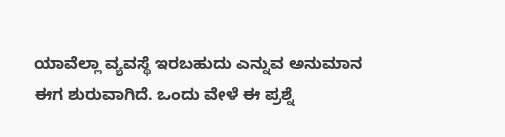ಯಾವೆಲ್ಲಾ ವ್ಯವಸ್ಥೆ ಇರಬಹುದು ಎನ್ನುವ ಅನುಮಾನ ಈಗ ಶುರುವಾಗಿದೆ. ಒಂದು ವೇಳೆ ಈ ಪ್ರಶ್ನೆ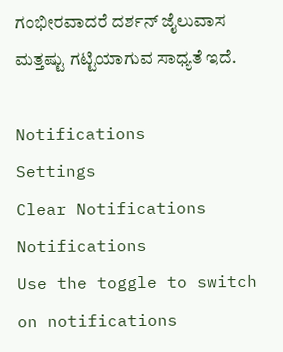ಗಂಭೀರವಾದರೆ ದರ್ಶನ್ ಜೈಲುವಾಸ ಮತ್ತಷ್ಟು ಗಟ್ಟಿಯಾಗುವ ಸಾಧ್ಯತೆ ಇದೆ.

Notifications
Settings
Clear Notifications
Notifications
Use the toggle to switch on notifications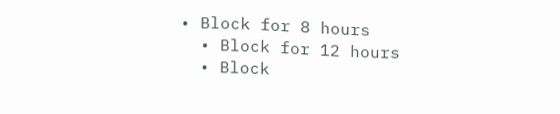• Block for 8 hours
  • Block for 12 hours
  • Block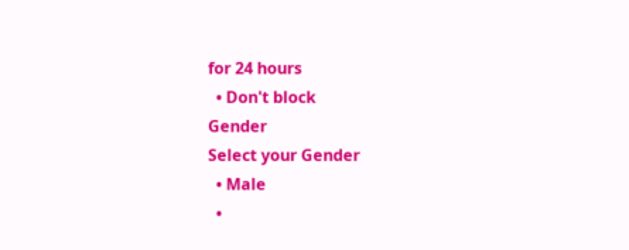for 24 hours
  • Don't block
Gender
Select your Gender
  • Male
  •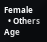Female
  • Others
Age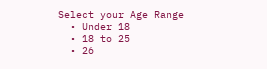Select your Age Range
  • Under 18
  • 18 to 25
  • 26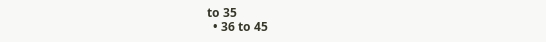to 35
  • 36 to 45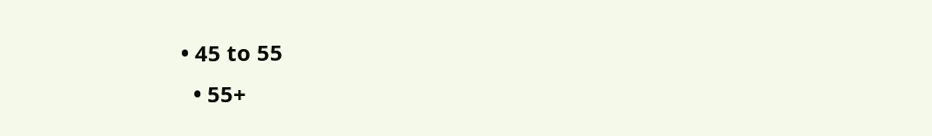• 45 to 55
  • 55+